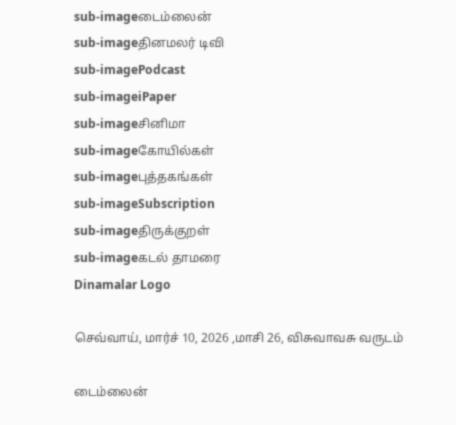sub-imageடைம்லைன்
sub-imageதினமலர் டிவி
sub-imagePodcast
sub-imageiPaper
sub-imageசினிமா
sub-imageகோயில்கள்
sub-imageபுத்தகங்கள்
sub-imageSubscription
sub-imageதிருக்குறள்
sub-imageகடல் தாமரை
Dinamalar Logo

செவ்வாய், மார்ச் 10, 2026 ,மாசி 26, விசுவாவசு வருடம்

டைம்லைன்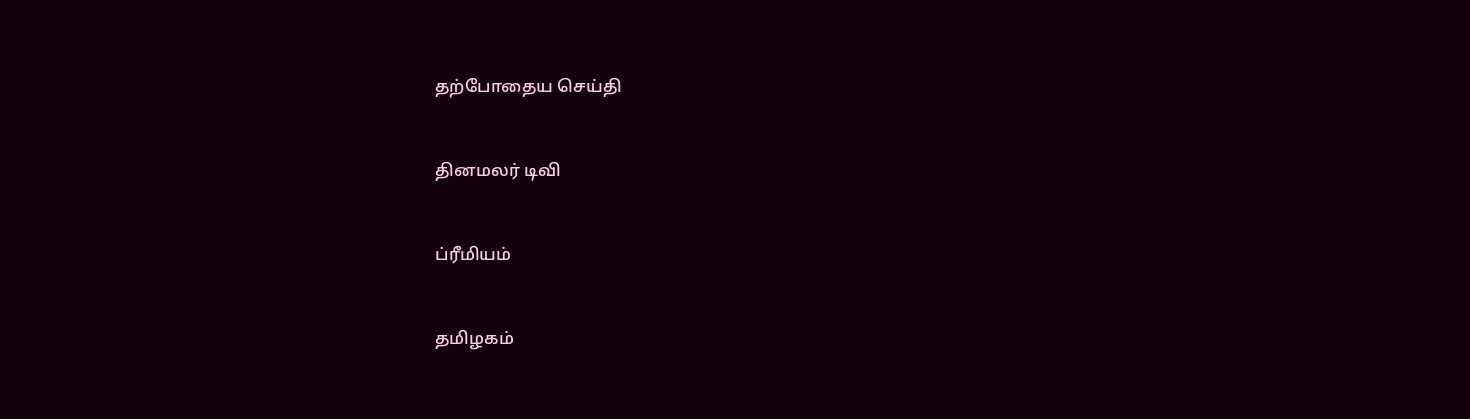தற்போதைய செய்தி


தினமலர் டிவி


ப்ரீமியம்


தமிழகம்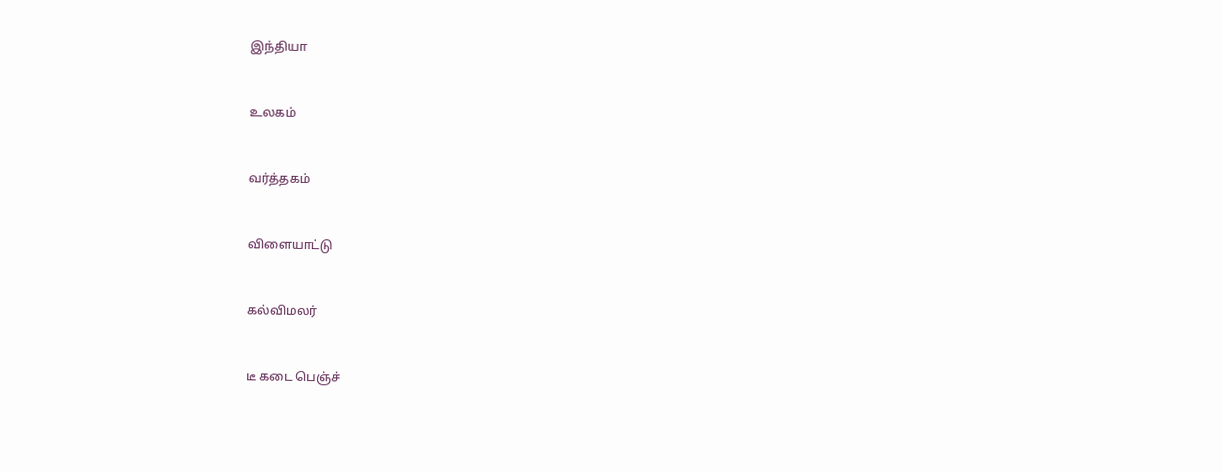இந்தியா


உலகம்


வர்த்தகம்


விளையாட்டு


கல்விமலர்


டீ கடை பெஞ்ச்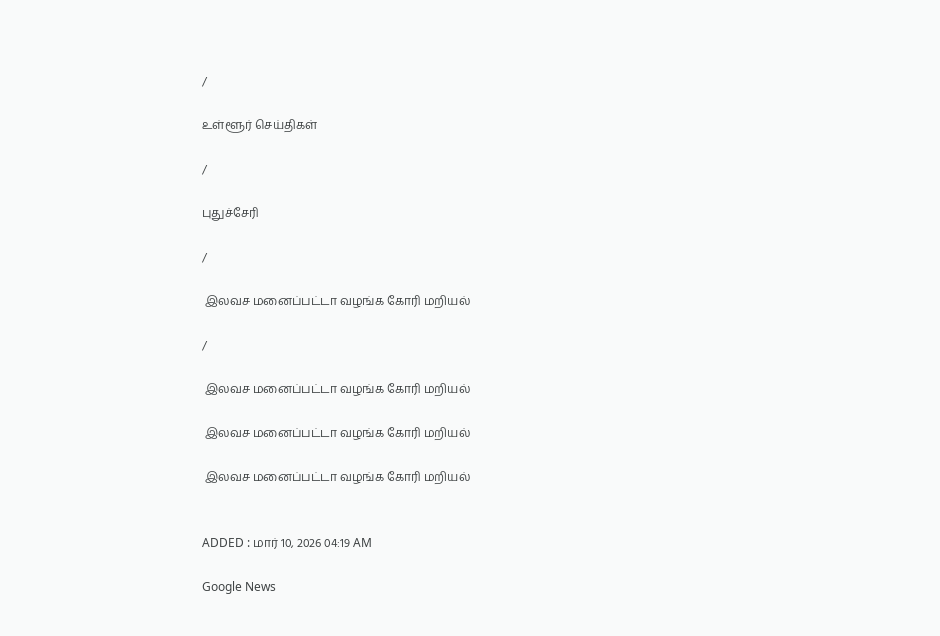/

உள்ளூர் செய்திகள்

/

புதுச்சேரி

/

 இலவச மனைப்பட்டா வழங்க கோரி மறியல்

/

 இலவச மனைப்பட்டா வழங்க கோரி மறியல்

 இலவச மனைப்பட்டா வழங்க கோரி மறியல்

 இலவச மனைப்பட்டா வழங்க கோரி மறியல்


ADDED : மார் 10, 2026 04:19 AM

Google News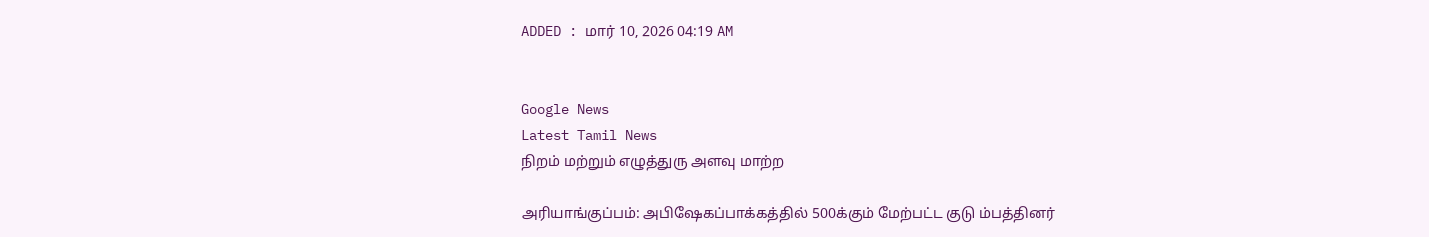ADDED : மார் 10, 2026 04:19 AM


Google News
Latest Tamil News
நிறம் மற்றும் எழுத்துரு அளவு மாற்ற

அரியாங்குப்பம்: அபிஷேகப்பாக்கத்தில் 500க்கும் மேற்பட்ட குடு ம்பத்தினர்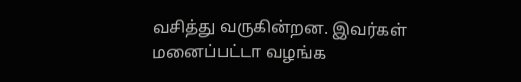வசித்து வருகின்றன. இவர்கள் மனைப்பட்டா வழங்க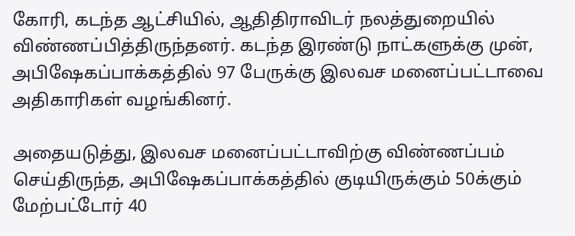கோரி, கடந்த ஆட்சியில், ஆதிதிராவிடர் நலத்துறையில் விண்ணப்பித்திருந்தனர். கடந்த இரண்டு நாட்களுக்கு முன், அபிஷேகப்பாக்கத்தில் 97 பேருக்கு இலவச மனைப்பட்டாவை அதிகாரிகள் வழங்கினர்.

அதையடுத்து, இலவச மனைப்பட்டாவிற்கு விண்ணப்பம் செய்திருந்த, அபிஷேகப்பாக்கத்தில் குடியிருக்கும் 50க்கும் மேற்பட்டோர் 40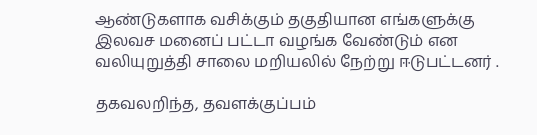ஆண்டுகளாக வசிக்கும் தகுதியான எங்களுக்கு இலவச மனைப் பட்டா வழங்க வேண்டும் என வலியுறுத்தி சாலை மறியலில் நேற்று ஈடுபட்டனர் .

தகவலறிந்த, தவளக்குப்பம்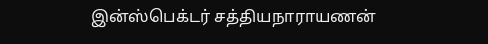இன்ஸ்பெக்டர் சத்தியநாராயணன்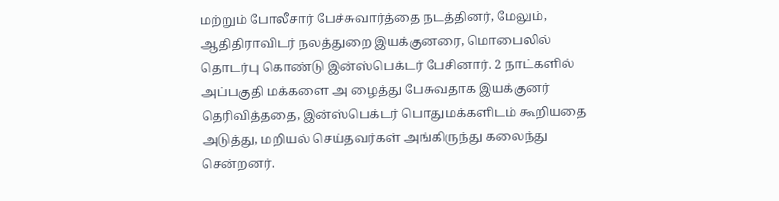மற்றும் போலீசார் பேச்சுவார்த்தை நடத்தினர், மேலும், ஆதிதிராவிடர் நலத்துறை இயக்குனரை, மொபைலில் தொடர்பு கொண்டு இன்ஸ்பெக்டர் பேசினார். 2 நாட்களில் அப்பகுதி மக்களை அ ழைத்து பேசுவதாக இயக்குனர் தெரிவித்ததை, இன்ஸ்பெக்டர் பொதுமக்களிடம் கூறியதை அடுத்து, மறியல் செய்தவர்கள் அங்கிருந்து கலைந்து சென்றனர்.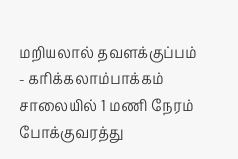மறியலால் தவளக்குப்பம் - கரிக்கலாம்பாக்கம் சாலையில் 1 மணி நேரம் போக்குவரத்து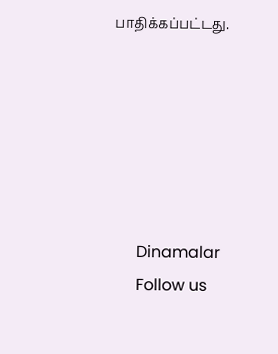பாதிக்கப்பட்டது.






      Dinamalar
      Follow us